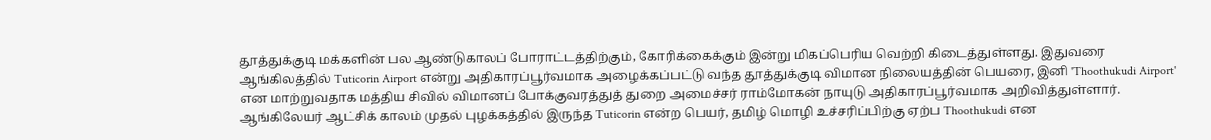தூத்துக்குடி மக்களின் பல ஆண்டுகாலப் போராட்டத்திற்கும், கோரிக்கைக்கும் இன்று மிகப்பெரிய வெற்றி கிடைத்துள்ளது. இதுவரை ஆங்கிலத்தில் Tuticorin Airport என்று அதிகாரப்பூர்வமாக அழைக்கப்பட்டு வந்த தூத்துக்குடி விமான நிலையத்தின் பெயரை, இனி 'Thoothukudi Airport' என மாற்றுவதாக மத்திய சிவில் விமானப் போக்குவரத்துத் துறை அமைச்சர் ராம்மோகன் நாயுடு அதிகாரப்பூர்வமாக அறிவித்துள்ளார்.
ஆங்கிலேயர் ஆட்சிக் காலம் முதல் புழக்கத்தில் இருந்த Tuticorin என்ற பெயர், தமிழ் மொழி உச்சரிப்பிற்கு ஏற்ப Thoothukudi என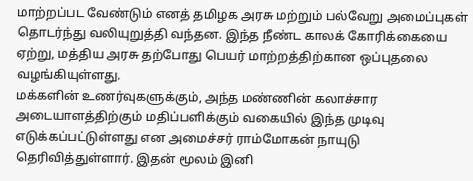மாற்றப்பட வேண்டும் எனத் தமிழக அரசு மற்றும் பல்வேறு அமைப்புகள் தொடர்ந்து வலியுறுத்தி வந்தன. இந்த நீண்ட காலக் கோரிக்கையை ஏற்று, மத்திய அரசு தற்போது பெயர் மாற்றத்திற்கான ஒப்புதலை வழங்கியுள்ளது.
மக்களின் உணர்வுகளுக்கும், அந்த மண்ணின் கலாச்சார அடையாளத்திற்கும் மதிப்பளிக்கும் வகையில் இந்த முடிவு எடுக்கப்பட்டுள்ளது என அமைச்சர் ராம்மோகன் நாயுடு தெரிவித்துள்ளார். இதன் மூலம் இனி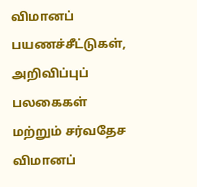விமானப் பயணச்சீட்டுகள், அறிவிப்புப் பலகைகள் மற்றும் சர்வதேச விமானப்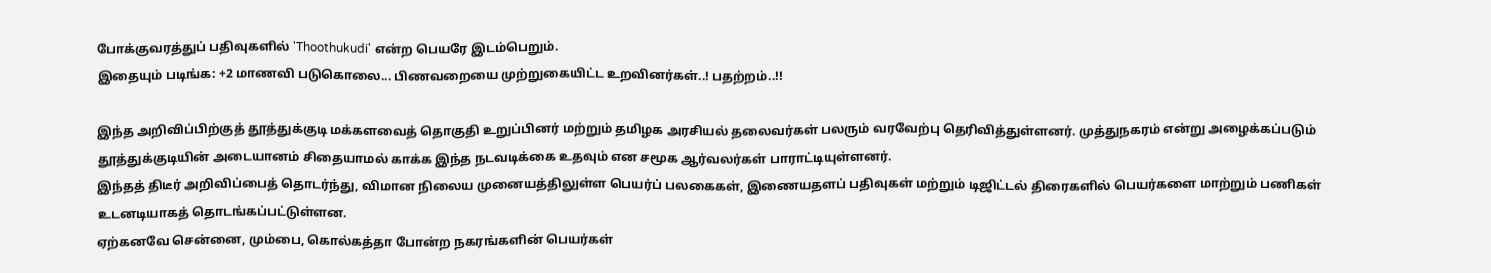போக்குவரத்துப் பதிவுகளில் 'Thoothukudi' என்ற பெயரே இடம்பெறும்.
இதையும் படிங்க: +2 மாணவி படுகொலை... பிணவறையை முற்றுகையிட்ட உறவினர்கள்..! பதற்றம்..!!

இந்த அறிவிப்பிற்குத் தூத்துக்குடி மக்களவைத் தொகுதி உறுப்பினர் மற்றும் தமிழக அரசியல் தலைவர்கள் பலரும் வரவேற்பு தெரிவித்துள்ளனர். முத்துநகரம் என்று அழைக்கப்படும் தூத்துக்குடியின் அடையானம் சிதையாமல் காக்க இந்த நடவடிக்கை உதவும் என சமூக ஆர்வலர்கள் பாராட்டியுள்ளனர்.
இந்தத் திடீர் அறிவிப்பைத் தொடர்ந்து, விமான நிலைய முனையத்திலுள்ள பெயர்ப் பலகைகள், இணையதளப் பதிவுகள் மற்றும் டிஜிட்டல் திரைகளில் பெயர்களை மாற்றும் பணிகள் உடனடியாகத் தொடங்கப்பட்டுள்ளன.
ஏற்கனவே சென்னை, மும்பை, கொல்கத்தா போன்ற நகரங்களின் பெயர்கள்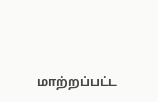மாற்றப்பட்ட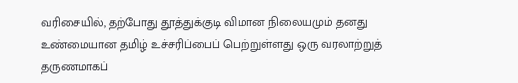வரிசையில், தற்போது தூத்துக்குடி விமான நிலையமும் தனது உண்மையான தமிழ் உச்சரிப்பைப் பெற்றுள்ளது ஒரு வரலாற்றுத் தருணமாகப்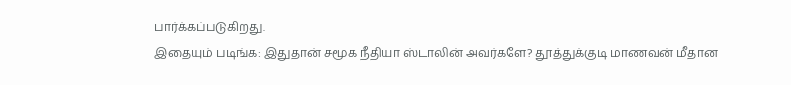பார்க்கப்படுகிறது.
இதையும் படிங்க: இதுதான் சமூக நீதியா ஸ்டாலின் அவர்களே? தூத்துக்குடி மாணவன் மீதான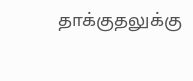தாக்குதலுக்கு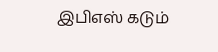இபிஎஸ் கடும்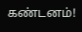கண்டனம்!